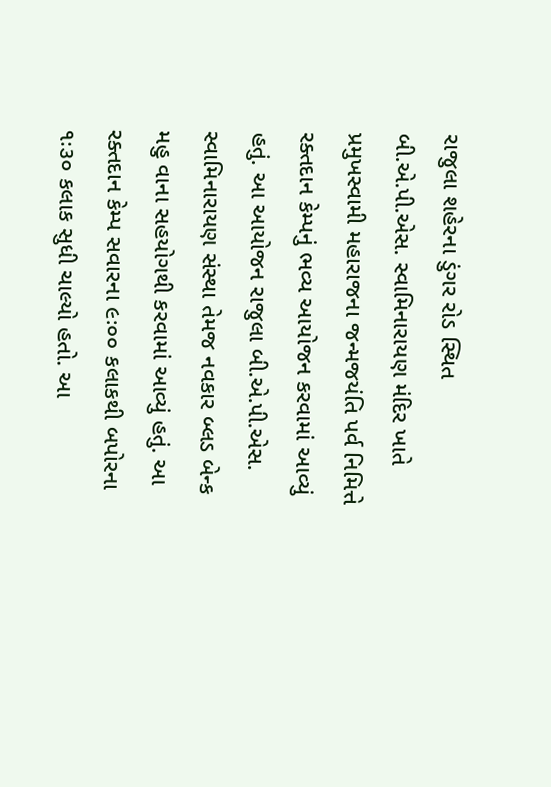રાજુલા શહેરના ડુંગર રોડ સ્થિત બી.એ.પી.એસ. સ્વામિનારાયણ મંદિર ખાતે પ્રમુખસ્વામી મહારાજના જન્મજયંતિ પર્વ નિમિત્તે રક્તદાન કેમ્પનું ભવ્ય આયોજન કરવામાં આવ્યું હતું. આ આયોજન રાજુલા બી.એ.પી.એસ. સ્વામિનારાયણ સંસ્થા તેમજ નવકાર બ્લડ બેન્ક મહુ વાના સહયોગથી કરવામાં આવ્યું હતું. આ રક્તદાન કેમ્પ સવારના ૯ઃ૦૦ કલાકથી બપોરના ૧ઃ૩૦ કલાક સુધી ચાલ્યો હતો. આ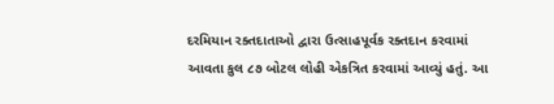દરમિયાન રક્તદાતાઓ દ્વારા ઉત્સાહપૂર્વક રક્તદાન કરવામાં આવતા કુલ ૮૭ બોટલ લોહી એકત્રિત કરવામાં આવ્યું હતું. આ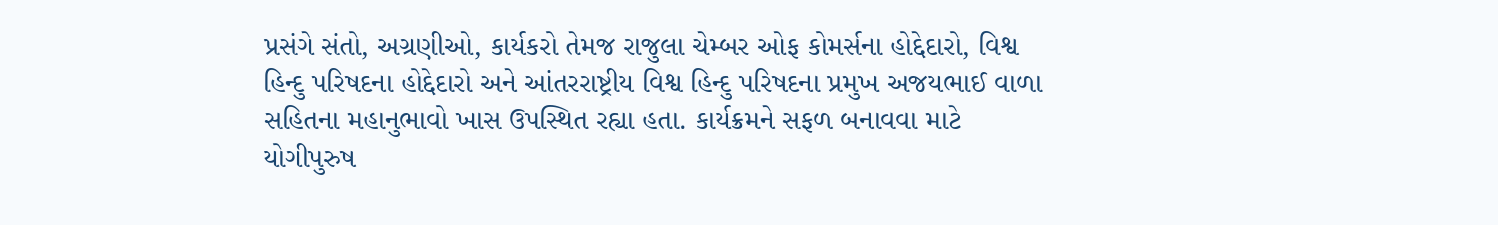પ્રસંગે સંતો, અગ્રણીઓ, કાર્યકરો તેમજ રાજુલા ચેમ્બર ઓફ કોમર્સના હોદ્દેદારો, વિશ્વ હિન્દુ પરિષદના હોદ્દેદારો અને આંતરરાષ્ટ્રીય વિશ્વ હિન્દુ પરિષદના પ્રમુખ અજયભાઈ વાળા સહિતના મહાનુભાવો ખાસ ઉપસ્થિત રહ્યા હતા. કાર્યક્રમને સફળ બનાવવા માટે યોગીપુરુષ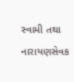સ્વામી તથા નારાયણસેવક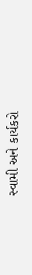સ્વામી અને કાર્યકરો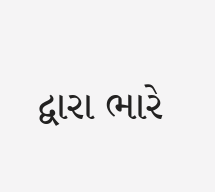દ્વારા ભારે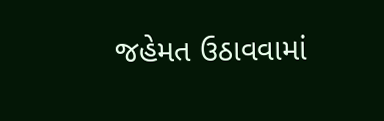જહેમત ઉઠાવવામાં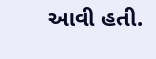આવી હતી.